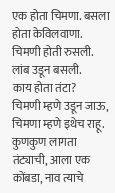एक होता चिमणा. बसला होता केविलवाणा.
चिमणी होती रुसली. लांब उडून बसली.
काय होता तंटा?
चिमणी म्हणे उडून जाऊ, चिमणा म्हणे इथेच राहू.
कुणकुण लागता तंट्याची, आला एक कोंबडा, नाव त्याचे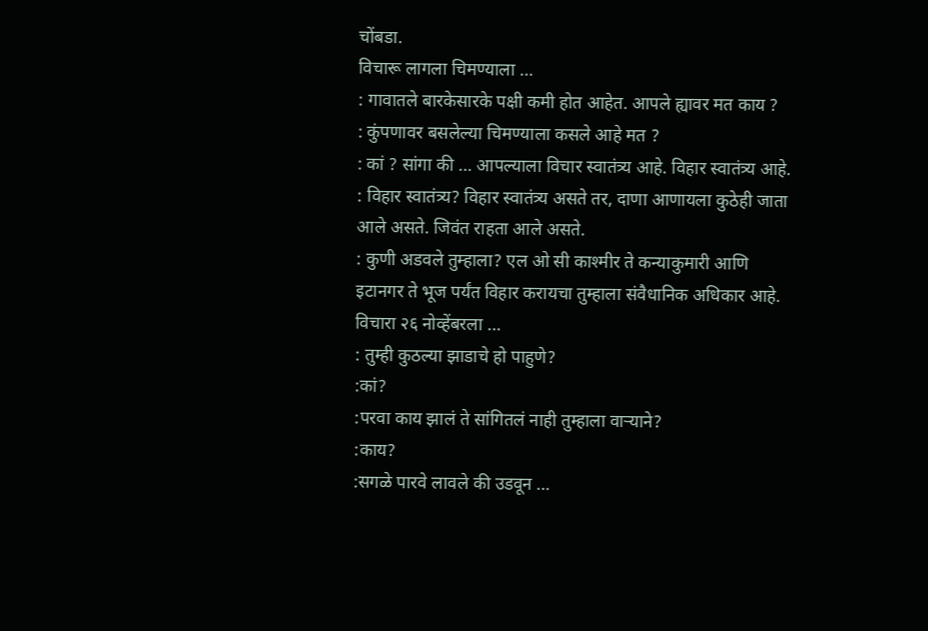चोंबडा.
विचारू लागला चिमण्याला …
: गावातले बारकेसारके पक्षी कमी होत आहेत. आपले ह्यावर मत काय ?
: कुंपणावर बसलेल्या चिमण्याला कसले आहे मत ?
: कां ? सांगा की … आपल्याला विचार स्वातंत्र्य आहे. विहार स्वातंत्र्य आहे.
: विहार स्वातंत्र्य? विहार स्वातंत्र्य असते तर, दाणा आणायला कुठेही जाता आले असते. जिवंत राहता आले असते.
: कुणी अडवले तुम्हाला? एल ओ सी काश्मीर ते कन्याकुमारी आणि इटानगर ते भूज पर्यंत विहार करायचा तुम्हाला संवैधानिक अधिकार आहे. विचारा २६ नोव्हेंबरला …
: तुम्ही कुठल्या झाडाचे हो पाहुणे?
:कां?
:परवा काय झालं ते सांगितलं नाही तुम्हाला वाऱ्याने?
:काय?
:सगळे पारवे लावले की उडवून …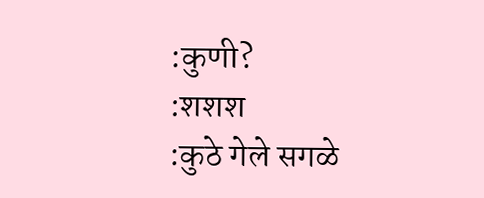:कुणी?
:शशश
:कुठे गेले सगळे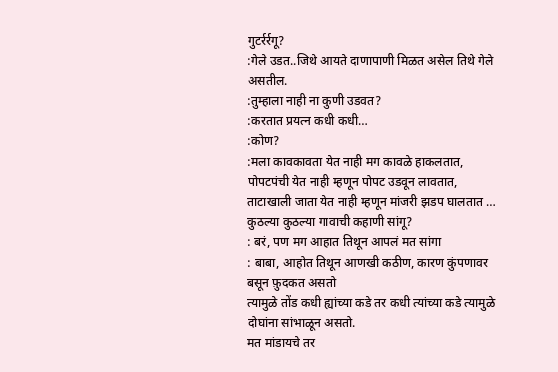गुटर्रर्रगू?
:गेले उडत..जिथे आयते दाणापाणी मिळत असेल तिथे गेले असतील.
:तुम्हाला नाही ना कुणी उडवत?
:करतात प्रयत्न कधी कधी…
:कोण?
:मला कावकावता येत नाही मग कावळे हाकलतात,
पोपटपंची येत नाही म्हणून पोपट उडवून लावतात,
ताटाखाली जाता येत नाही म्हणून मांजरी झडप घालतात …
कुठल्या कुठल्या गावाची कहाणी सांगू?
: बरं, पण मग आहात तिथून आपलं मत सांगा
: बाबा, आहोत तिथून आणखी कठीण, कारण कुंपणावर बसून फ़ुदकत असतो
त्यामुळे तोंड कधी ह्यांच्या कडे तर कधी त्यांच्या कडे त्यामुळे दोघांना सांभाळून असतो.
मत मांडायचे तर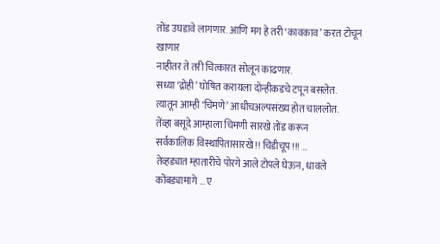तोंड उघडावे लागणार. आणि मग हे तरी ‘कावकाव’ करत टोचून खाणार
नाहीतर ते तरी चित्कारत सोलून काढणार.
सध्या ‘द्रोही’ घोषित करायला दोन्हीकडचे टपून बसलेत.
त्यातून आम्ही ‘चिमणे’ आधीचअल्पसंख्य होत चाललोत.
तेंव्हा बसूदे आम्हाला चिमणी सारखे तोंड करून
सर्वकालिक विस्थापितासारखे !! चिडीचूप!!! …
तेव्हड्यात म्हातारीचे पोरगे आले टोपले घेऊन, धावले कोंबड्यामागे … ए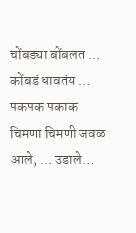चोंबड्या बोंबलत … कोंबडं धावतंय … पकपक पकाक
चिमणा चिमणी जवळ आले, … उडाले…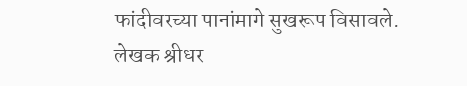फांदीवरच्या पानांमागे सुखरूप विसावले.
लेखक श्रीधर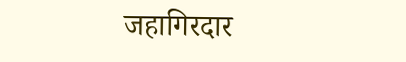जहागिरदार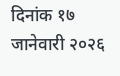दिनांक १७ जानेवारी २०२६